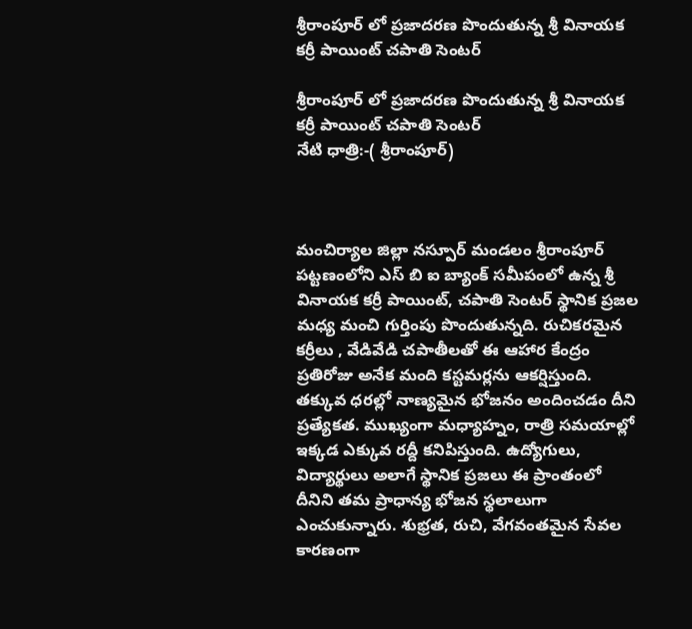శ్రీరాంపూర్ లో ప్రజాదరణ పొందుతున్న శ్రీ వినాయక కర్రీ పాయింట్ చపాతి సెంటర్

శ్రీరాంపూర్ లో ప్రజాదరణ పొందుతున్న శ్రీ వినాయక కర్రీ పాయింట్ చపాతి సెంటర్
నేటి ధాత్రి:-( శ్రీరాంపూర్)



మంచిర్యాల జిల్లా నస్పూర్ మండలం శ్రీరాంపూర్ పట్టణంలోని ఎస్ బి ఐ బ్యాంక్ సమీపంలో ఉన్న శ్రీ వినాయక కర్రీ పాయింట్, చపాతి సెంటర్ స్థానిక ప్రజల మధ్య మంచి గుర్తింపు పొందుతున్నది. రుచికరమైన కర్రీలు , వేడివేడి చపాతీలతో ఈ ఆహార కేంద్రం ప్రతిరోజు అనేక మంది కస్టమర్లను ఆకర్షిస్తుంది. తక్కువ ధరల్లో నాణ్యమైన భోజనం అందించడం దీని ప్రత్యేకత. ముఖ్యంగా మధ్యాహ్నం, రాత్రి సమయాల్లో ఇక్కడ ఎక్కువ రద్దీ కనిపిస్తుంది. ఉద్యోగులు, విద్యార్థులు అలాగే స్థానిక ప్రజలు ఈ ప్రాంతంలో దీనిని తమ ప్రాధాన్య భోజన స్థలాలుగా ఎంచుకున్నారు. శుభ్రత, రుచి, వేగవంతమైన సేవల కారణంగా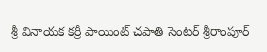శ్రీ వినాయక కర్రీ పాయింట్ చపాతి సెంటర్ శ్రీరాంపూర్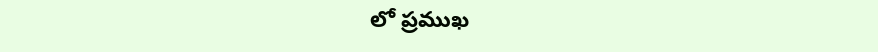లో ప్రముఖ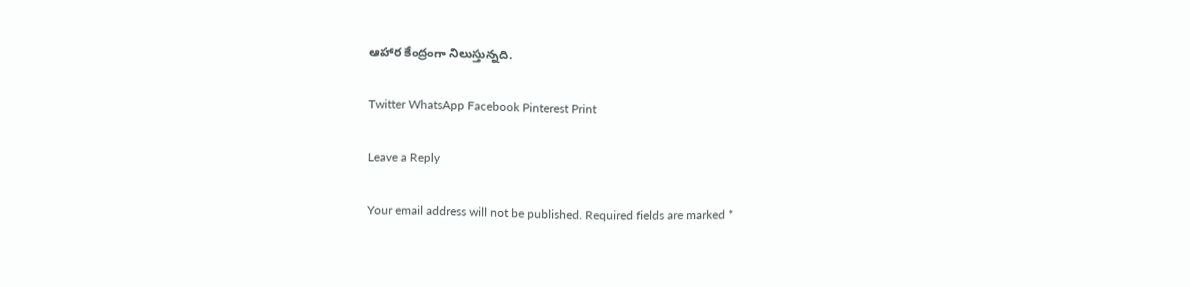ఆహార కేంద్రంగా నిలుస్తున్నది.

Twitter WhatsApp Facebook Pinterest Print

Leave a Reply

Your email address will not be published. Required fields are marked *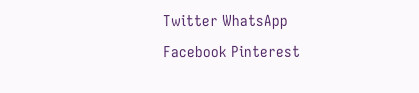Twitter WhatsApp Facebook Pinterest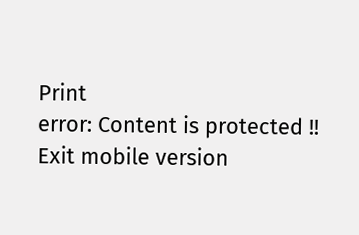Print
error: Content is protected !!
Exit mobile version